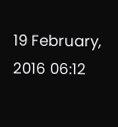19 February, 2016 06:12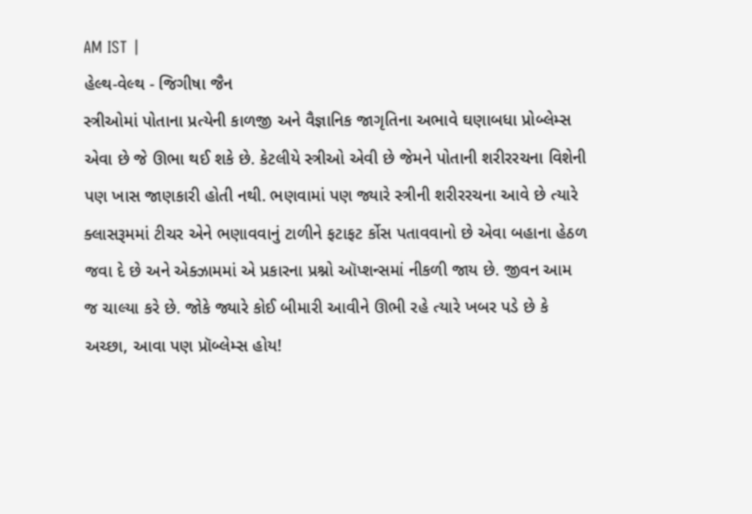AM IST |
હેલ્થ-વેલ્થ - જિગીષા જૈન
સ્ત્રીઓમાં પોતાના પ્રત્યેની કાળજી અને વૈજ્ઞાનિક જાગૃતિના અભાવે ઘણાબધા પ્રોબ્લેમ્સ એવા છે જે ઊભા થઈ શકે છે. કેટલીયે સ્ત્રીઓ એવી છે જેમને પોતાની શરીરરચના વિશેની પણ ખાસ જાણકારી હોતી નથી. ભણવામાં પણ જ્યારે સ્ત્રીની શરીરરચના આવે છે ત્યારે ક્લાસરૂમમાં ટીચર એને ભણાવવાનું ટાળીને ફટાફટ ર્કોસ પતાવવાનો છે એવા બહાના હેઠળ જવા દે છે અને એક્ઝામમાં એ પ્રકારના પ્રશ્નો ઑપ્શન્સમાં નીકળી જાય છે. જીવન આમ જ ચાલ્યા કરે છે. જોકે જ્યારે કોઈ બીમારી આવીને ઊભી રહે ત્યારે ખબર પડે છે કે અચ્છા, આવા પણ પ્રૉબ્લેમ્સ હોય!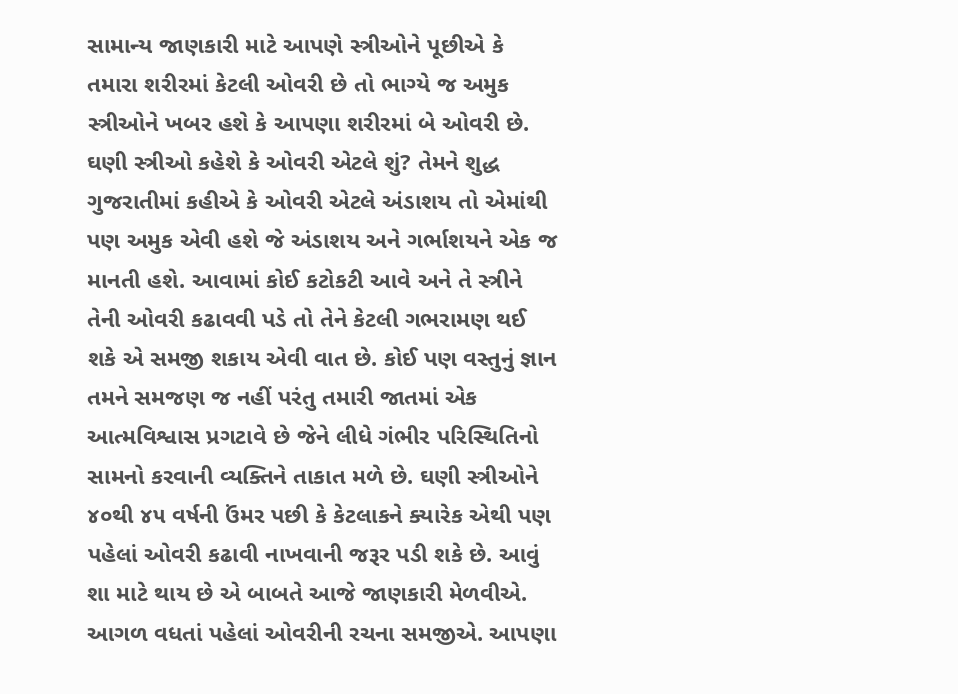સામાન્ય જાણકારી માટે આપણે સ્ત્રીઓને પૂછીએ કે તમારા શરીરમાં કેટલી ઓવરી છે તો ભાગ્યે જ અમુક સ્ત્રીઓને ખબર હશે કે આપણા શરીરમાં બે ઓવરી છે. ઘણી સ્ત્રીઓ કહેશે કે ઓવરી એટલે શું? તેમને શુદ્ધ ગુજરાતીમાં કહીએ કે ઓવરી એટલે અંડાશય તો એમાંથી પણ અમુક એવી હશે જે અંડાશય અને ગર્ભાશયને એક જ માનતી હશે. આવામાં કોઈ કટોકટી આવે અને તે સ્ત્રીને તેની ઓવરી કઢાવવી પડે તો તેને કેટલી ગભરામણ થઈ શકે એ સમજી શકાય એવી વાત છે. કોઈ પણ વસ્તુનું જ્ઞાન તમને સમજણ જ નહીં પરંતુ તમારી જાતમાં એક આત્મવિશ્વાસ પ્રગટાવે છે જેને લીધે ગંભીર પરિસ્થિતિનો સામનો કરવાની વ્યક્તિને તાકાત મળે છે. ઘણી સ્ત્રીઓને ૪૦થી ૪૫ વર્ષની ઉંમર પછી કે કેટલાકને ક્યારેક એથી પણ પહેલાં ઓવરી કઢાવી નાખવાની જરૂર પડી શકે છે. આવું શા માટે થાય છે એ બાબતે આજે જાણકારી મેળવીએ.
આગળ વધતાં પહેલાં ઓવરીની રચના સમજીએ. આપણા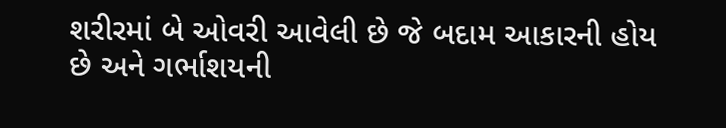શરીરમાં બે ઓવરી આવેલી છે જે બદામ આકારની હોય છે અને ગર્ભાશયની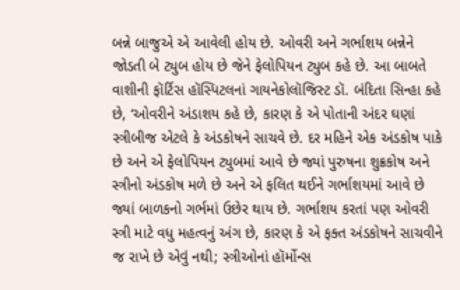બન્ને બાજુએ એ આવેલી હોય છે. ઓવરી અને ગર્ભાશય બન્નેને જોડતી બે ટ્યુબ હોય છે જેને ફેલોપિયન ટ્યુબ કહે છે. આ બાબતે વાશીની ફૉર્ટિસ હૉસ્પિટલનાં ગાયનેકોલૉજિસ્ટ ડૉ. બંદિતા સિન્હા કહે છે, ‘ઓવરીને અંડાશય કહે છે, કારણ કે એ પોતાની અંદર ઘણાં સ્ત્રીબીજ એટલે કે અંડકોષને સાચવે છે. દર મહિને એક અંડકોષ પાકે છે અને એ ફેલોપિયન ટ્યુબમાં આવે છે જ્યાં પુરુષના શુક્રકોષ અને સ્ત્રીનો અંડકોષ મળે છે અને એ ફલિત થઈને ગર્ભાશયમાં આવે છે જ્યાં બાળકનો ગર્ભમાં ઉછેર થાય છે. ગર્ભાશય કરતાં પણ ઓવરી સ્ત્રી માટે વધુ મહત્વનું અંગ છે, કારણ કે એ ફક્ત અંડકોષને સાચવીને જ રાખે છે એવું નથી; સ્ત્રીઓનાં હૉર્મોન્સ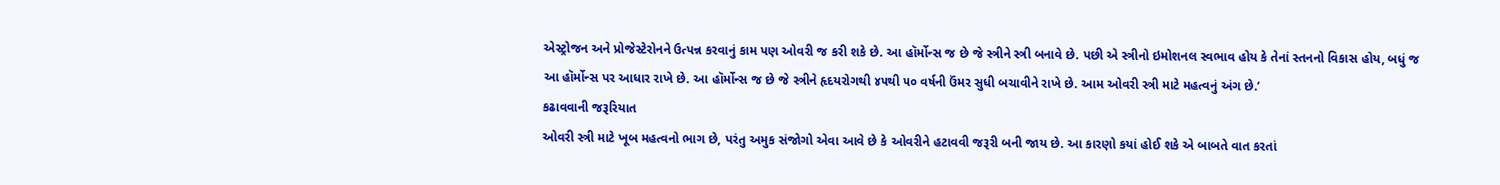એસ્ટ્રોજન અને પ્રોજેસ્ટેરોનને ઉત્પન્ન કરવાનું કામ પણ ઓવરી જ કરી શકે છે. આ હૉર્મોન્સ જ છે જે સ્ત્રીને સ્ત્રી બનાવે છે. પછી એ સ્ત્રીનો ઇમોશનલ સ્વભાવ હોય કે તેનાં સ્તનનો વિકાસ હોય, બધું જ આ હૉર્મોન્સ પર આધાર રાખે છે. આ હૉર્મોન્સ જ છે જે સ્ત્રીને હૃદયરોગથી ૪૫થી ૫૦ વર્ષની ઉંમર સુધી બચાવીને રાખે છે. આમ ઓવરી સ્ત્રી માટે મહત્વનું અંગ છે.’
કઢાવવાની જરૂરિયાત
ઓવરી સ્ત્રી માટે ખૂબ મહત્વનો ભાગ છે, પરંતુ અમુક સંજોગો એવા આવે છે કે ઓવરીને હટાવવી જરૂરી બની જાય છે. આ કારણો કયાં હોઈ શકે એ બાબતે વાત કરતાં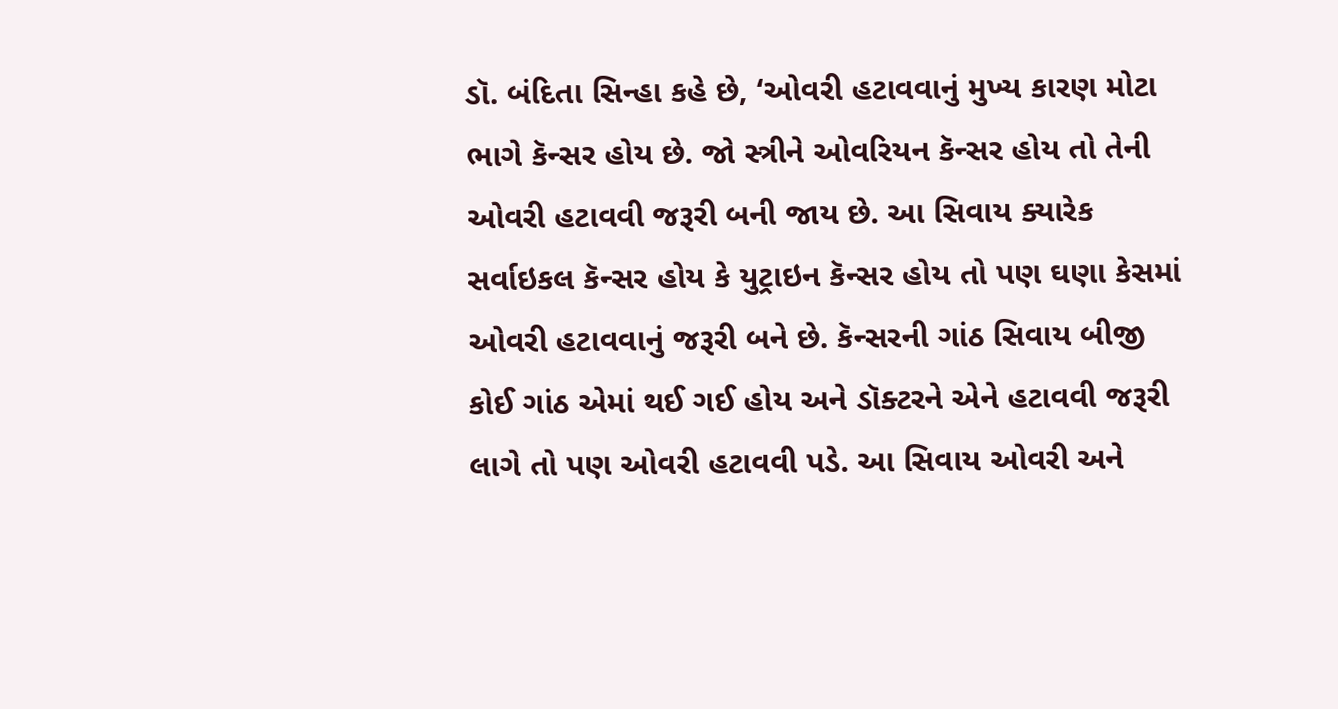ડૉ. બંદિતા સિન્હા કહે છે, ‘ઓવરી હટાવવાનું મુખ્ય કારણ મોટા ભાગે કૅન્સર હોય છે. જો સ્ત્રીને ઓવરિયન કૅન્સર હોય તો તેની ઓવરી હટાવવી જરૂરી બની જાય છે. આ સિવાય ક્યારેક સર્વાઇકલ કૅન્સર હોય કે યુટ્રાઇન કૅન્સર હોય તો પણ ઘણા કેસમાં ઓવરી હટાવવાનું જરૂરી બને છે. કૅન્સરની ગાંઠ સિવાય બીજી કોઈ ગાંઠ એમાં થઈ ગઈ હોય અને ડૉક્ટરને એને હટાવવી જરૂરી લાગે તો પણ ઓવરી હટાવવી પડે. આ સિવાય ઓવરી અને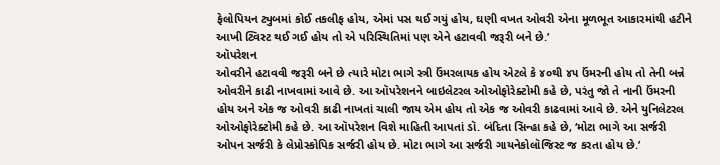ફેલોપિયન ટ્યુબમાં કોઈ તકલીફ હોય, એમાં પસ થઈ ગયું હોય, ઘણી વખત ઓવરી એના મૂળભૂત આકારમાંથી હટીને આખી ટ્વિસ્ટ થઈ ગઈ હોય તો એ પરિસ્થિતિમાં પણ એને હટાવવી જરૂરી બને છે.’
ઑપરેશન
ઓવરીને હટાવવી જરૂરી બને છે ત્યારે મોટા ભાગે સ્ત્રી ઉંમરલાયક હોય એટલે કે ૪૦થી ૪૫ ઉંમરની હોય તો તેની બન્ને ઓવરીને કાઢી નાખવામાં આવે છે. આ ઑપરેશનને બાઇલેટરલ ઓઓફોરેક્ટોમી કહે છે, પરંતુ જો તે નાની ઉંમરની હોય અને એક જ ઓવરી કાઢી નાખતાં ચાલી જાય એમ હોય તો એક જ ઓવરી કાઢવામાં આવે છે. એને યુનિલેટરલ ઓઓફોરેક્ટોમી કહે છે. આ ઑપરેશન વિશે માહિતી આપતાં ડૉ. બંદિતા સિન્હા કહે છે, ‘મોટા ભાગે આ સર્જરી ઓપન સર્જરી કે લેપ્રોસ્કોપિક સર્જરી હોય છે. મોટા ભાગે આ સર્જરી ગાયનેકોલૉજિસ્ટ જ કરતા હોય છે.’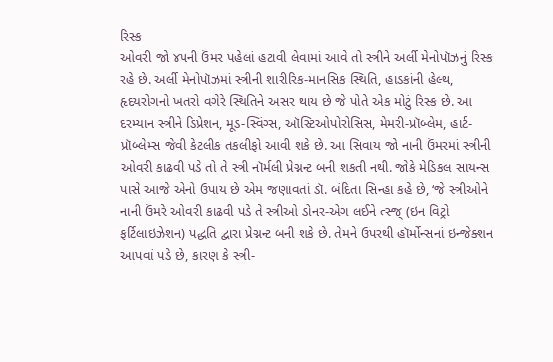રિસ્ક
ઓવરી જો ૪૫ની ઉંમર પહેલાં હટાવી લેવામાં આવે તો સ્ત્રીને અર્લી મેનોપૉઝનું રિસ્ક રહે છે. અર્લી મેનોપૉઝમાં સ્ત્રીની શારીરિક-માનસિક સ્થિતિ, હાડકાંની હેલ્થ, હૃદયરોગનો ખતરો વગેરે સ્થિતિને અસર થાય છે જે પોતે એક મોટું રિસ્ક છે. આ દરમ્યાન સ્ત્રીને ડિપ્રેશન, મૂડ-સ્વિંગ્સ, ઑસ્ટિઓપોરોસિસ, મેમરી-પ્રૉબ્લેમ, હાર્ટ-પ્રૉબ્લેમ્સ જેવી કેટલીક તકલીફો આવી શકે છે. આ સિવાય જો નાની ઉંમરમાં સ્ત્રીની ઓવરી કાઢવી પડે તો તે સ્ત્રી નૉર્મલી પ્રેગ્નન્ટ બની શકતી નથી. જોકે મેડિકલ સાયન્સ પાસે આજે એનો ઉપાય છે એમ જણાવતાં ડૉ. બંદિતા સિન્હા કહે છે, ‘જે સ્ત્રીઓને નાની ઉંમરે ઓવરી કાઢવી પડે તે સ્ત્રીઓ ડોનર-એગ લઈને ત્સ્જ્ (ઇન વિટ્રો ફર્ટિલાઇઝેશન) પદ્ધતિ દ્વારા પ્રેગ્નન્ટ બની શકે છે. તેમને ઉપરથી હૉર્મોન્સનાં ઇન્જેક્શન આપવાં પડે છે, કારણ કે સ્ત્રી-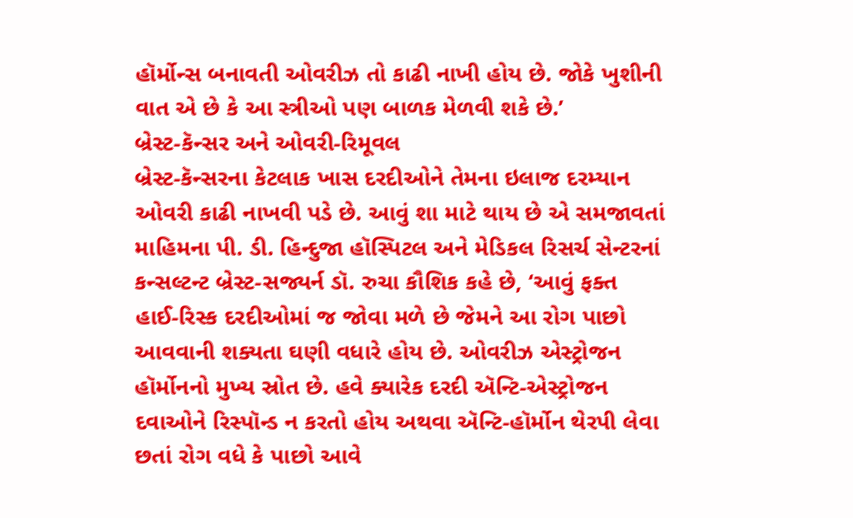હૉર્મોન્સ બનાવતી ઓવરીઝ તો કાઢી નાખી હોય છે. જોકે ખુશીની વાત એ છે કે આ સ્ત્રીઓ પણ બાળક મેળવી શકે છે.’
બ્રેસ્ટ-કૅન્સર અને ઓવરી-રિમૂવલ
બ્રેસ્ટ-કૅન્સરના કેટલાક ખાસ દરદીઓને તેમના ઇલાજ દરમ્યાન ઓવરી કાઢી નાખવી પડે છે. આવું શા માટે થાય છે એ સમજાવતાં માહિમના પી. ડી. હિન્દુજા હૉસ્પિટલ અને મેડિકલ રિસર્ચ સેન્ટરનાં કન્સલ્ટન્ટ બ્રેસ્ટ-સજ્યર્ન ડૉ. રુચા કૌશિક કહે છે, ‘આવું ફક્ત હાઈ-રિસ્ક દરદીઓમાં જ જોવા મળે છે જેમને આ રોગ પાછો આવવાની શક્યતા ઘણી વધારે હોય છે. ઓવરીઝ એસ્ટ્રોજન હૉર્મોનનો મુખ્ય સ્રોત છે. હવે ક્યારેક દરદી ઍન્ટિ-એસ્ટ્રોજન દવાઓને રિસ્પૉન્ડ ન કરતો હોય અથવા ઍન્ટિ-હૉર્મોન થેરપી લેવા છતાં રોગ વધે કે પાછો આવે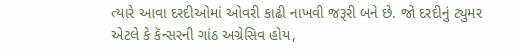ત્યારે આવા દરદીઓમાં ઓવરી કાઢી નાખવી જરૂરી બને છે. જો દરદીનું ટ્યુમર એટલે કે કૅન્સરની ગાંઠ અગ્રેસિવ હોય,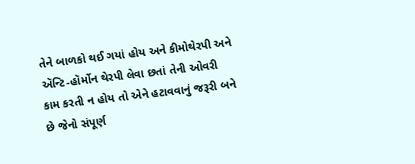તેને બાળકો થઈ ગયાં હોય અને કીમોથેરપી અને ઍન્ટિ-હૉર્મોન થેરપી લેવા છતાં તેની ઓવરી કામ કરતી ન હોય તો એને હટાવવાનું જરૂરી બને છે જેનો સંપૂર્ણ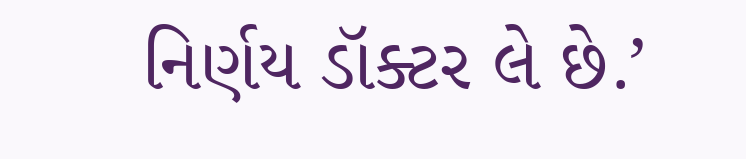નિર્ણય ડૉક્ટર લે છે.’